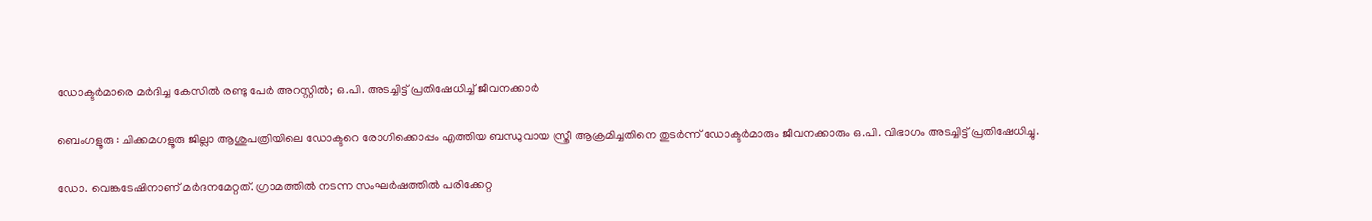ഡോക്ടർമാരെ മർദിച്ച കേസിൽ രണ്ടു പേർ അറസ്റ്റിൽ; ഒ.പി. അടച്ചിട്ട് പ്രതിഷേധിച്ച് ജീവനക്കാർ

ബെംഗളൂരു : ചിക്കമഗളൂരു ജില്ലാ ആശുപത്രിയിലെ ഡോക്ടറെ രോഗിക്കൊപ്പം എത്തിയ ബന്ധുവായ സ്ത്രീ ആക്രമിച്ചതിനെ തുടർന്ന് ഡോക്ടർമാരും ജീവനക്കാരും ഒ.പി. വിഭാഗം അടച്ചിട്ട് പ്രതിഷേധിച്ചു.

ഡോ. വെങ്കടേഷിനാണ് മർദനമേറ്റത്. ഗ്രാമത്തിൽ നടന്ന സംഘർഷത്തിൽ പരിക്കേറ്റ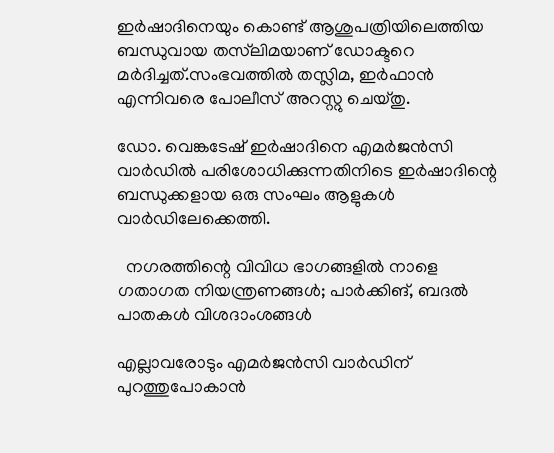ഇർഷാദിനെയും കൊണ്ട് ആശുപത്രിയിലെത്തിയ ബന്ധുവായ തസ്‌ലിമയാണ് ഡോക്ടറെ മർദിച്ചത്.സംഭവത്തിൽ തസ്ലിമ, ഇർഫാൻ എന്നിവരെ പോലീസ് അറസ്റ്റു ചെയ്തു.

ഡോ. വെങ്കടേഷ് ഇർഷാദിനെ എമർജൻസി വാർഡിൽ പരിശോധിക്കുന്നതിനിടെ ഇർഷാദിന്റെ ബന്ധുക്കളായ ഒരു സംഘം ആളുകൾ വാർഡിലേക്കെത്തി.

  നഗരത്തിന്റെ വിവിധ ഭാഗങ്ങളിൽ നാളെ ഗതാഗത നിയന്ത്രണങ്ങൾ; പാർക്കിങ്, ബദൽ പാതകൾ വിശദാംശങ്ങൾ

എല്ലാവരോടും എമർജൻസി വാർഡിന് പുറത്തുപോകാൻ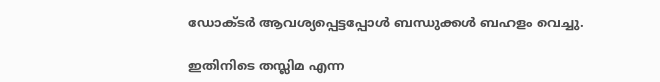ഡോക്ടർ ആവശ്യപ്പെട്ടപ്പോൾ ബന്ധുക്കൾ ബഹളം വെച്ചു.

ഇതിനിടെ തസ്ലിമ എന്ന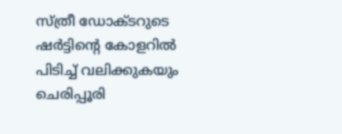സ്ത്രീ ഡോക്ടറുടെ ഷർട്ടിന്റെ കോളറിൽ പിടിച്ച് വലിക്കുകയും ചെരിപ്പൂരി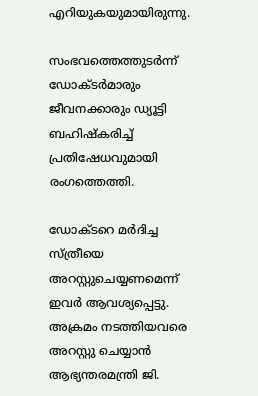എറിയുകയുമായിരുന്നു.

സംഭവത്തെത്തുടർന്ന് ഡോക്ടർമാരും ജീവനക്കാരും ഡ്യൂട്ടി ബഹിഷ്കരിച്ച് പ്രതിഷേധവുമായി രംഗത്തെത്തി.

ഡോക്ടറെ മർദിച്ച സ്ത്രീയെ അറസ്റ്റുചെയ്യണമെന്ന് ഇവർ ആവശ്യപ്പെട്ടു. അക്രമം നടത്തിയവരെ അറസ്റ്റു ചെയ്യാൻ ആഭ്യന്തരമന്ത്രി ജി.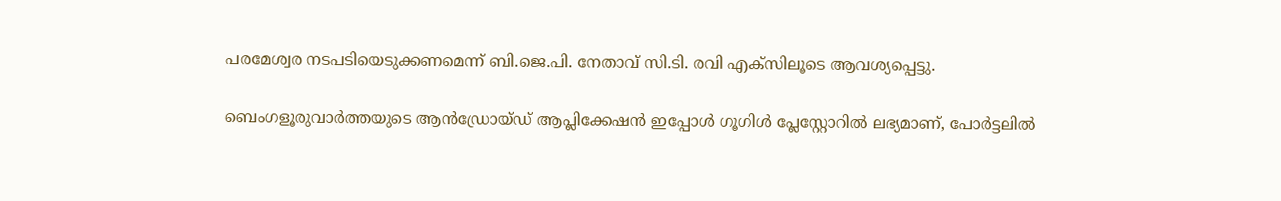പരമേശ്വര നടപടിയെടുക്കണമെന്ന് ബി.ജെ.പി. നേതാവ് സി.ടി. രവി എക്സിലൂടെ ആവശ്യപ്പെട്ടു.

ബെംഗളൂരുവാർത്തയുടെ ആൻഡ്രോയ്ഡ് ആപ്ലിക്കേഷൻ ഇപ്പോൾ ഗൂഗിൾ പ്ലേസ്റ്റോറിൽ ലഭ്യമാണ്, പോർട്ടലിൽ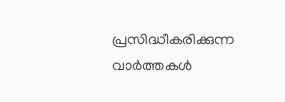പ്രസിദ്ധീകരിക്കുന്ന വാർത്തകൾ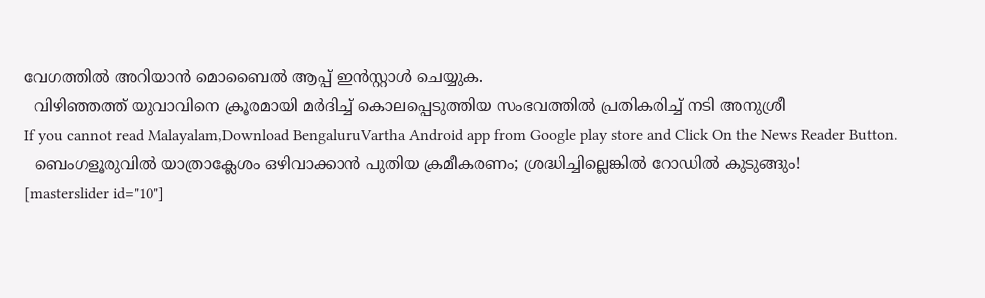വേഗത്തിൽ അറിയാൻ മൊബൈൽ ആപ്പ് ഇൻസ്റ്റാൾ ചെയ്യുക.
  വിഴിഞ്ഞത്ത് യുവാവിനെ ക്രൂരമായി മർദിച്ച് കൊലപ്പെടുത്തിയ സംഭവത്തിൽ പ്രതികരിച്ച് നടി അനുശ്രീ
If you cannot read Malayalam,Download BengaluruVartha Android app from Google play store and Click On the News Reader Button.
  ബെംഗളൂരുവിൽ യാത്രാക്ലേശം ഒഴിവാക്കാൻ പുതിയ ക്രമീകരണം; ശ്രദ്ധിച്ചില്ലെങ്കിൽ റോഡിൽ കുടുങ്ങും!
[masterslider id="10"]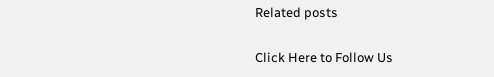Related posts

Click Here to Follow Us